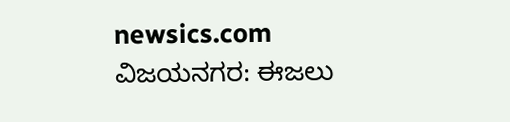newsics.com
ವಿಜಯನಗರ: ಈಜಲು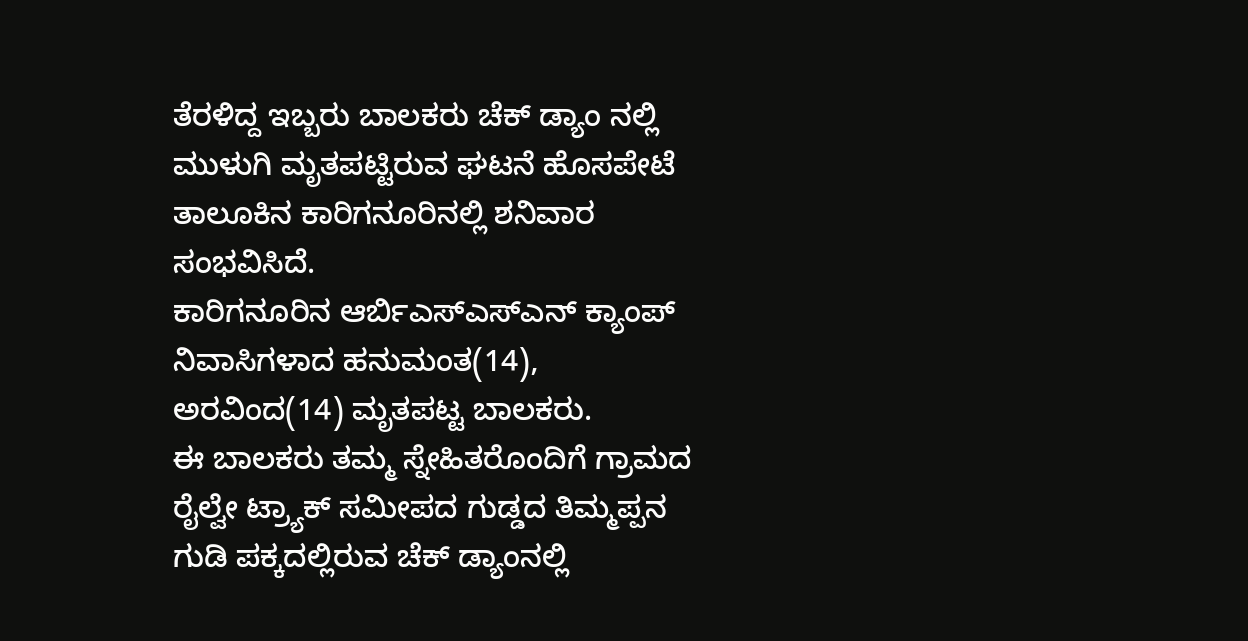ತೆರಳಿದ್ದ ಇಬ್ಬರು ಬಾಲಕರು ಚೆಕ್ ಡ್ಯಾಂ ನಲ್ಲಿ ಮುಳುಗಿ ಮೃತಪಟ್ಟಿರುವ ಘಟನೆ ಹೊಸಪೇಟೆ ತಾಲೂಕಿನ ಕಾರಿಗನೂರಿನಲ್ಲಿ ಶನಿವಾರ ಸಂಭವಿಸಿದೆ.
ಕಾರಿಗನೂರಿನ ಆರ್ಬಿಎಸ್ಎಸ್ಎನ್ ಕ್ಯಾಂಪ್ ನಿವಾಸಿಗಳಾದ ಹನುಮಂತ(14), ಅರವಿಂದ(14) ಮೃತಪಟ್ಟ ಬಾಲಕರು.
ಈ ಬಾಲಕರು ತಮ್ಮ ಸ್ನೇಹಿತರೊಂದಿಗೆ ಗ್ರಾಮದ ರೈಲ್ವೇ ಟ್ರ್ಯಾಕ್ ಸಮೀಪದ ಗುಡ್ಡದ ತಿಮ್ಮಪ್ಪನ ಗುಡಿ ಪಕ್ಕದಲ್ಲಿರುವ ಚೆಕ್ ಡ್ಯಾಂನಲ್ಲಿ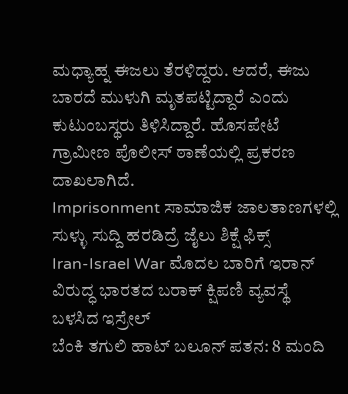ಮಧ್ಯಾಹ್ನ ಈಜಲು ತೆರಳಿದ್ದರು. ಆದರೆ, ಈಜು ಬಾರದೆ ಮುಳುಗಿ ಮೃತಪಟ್ಟಿದ್ದಾರೆ ಎಂದು ಕುಟುಂಬಸ್ಥರು ತಿಳಿಸಿದ್ದಾರೆ. ಹೊಸಪೇಟೆ ಗ್ರಾಮೀಣ ಪೊಲೀಸ್ ಠಾಣೆಯಲ್ಲಿ ಪ್ರಕರಣ ದಾಖಲಾಗಿದೆ.
Imprisonment ಸಾಮಾಜಿಕ ಜಾಲತಾಣಗಳಲ್ಲಿ ಸುಳ್ಳು ಸುದ್ದಿ ಹರಡಿದ್ರೆ ಜೈಲು ಶಿಕ್ಷೆ ಫಿಕ್ಸ್
Iran-Israel War ಮೊದಲ ಬಾರಿಗೆ ಇರಾನ್ ವಿರುದ್ಧ ಭಾರತದ ಬರಾಕ್ ಕ್ಷಿಪಣಿ ವ್ಯವಸ್ಥೆ ಬಳಸಿದ ಇಸ್ರೇಲ್
ಬೆಂಕಿ ತಗುಲಿ ಹಾಟ್ ಬಲೂನ್ ಪತನ: 8 ಮಂದಿ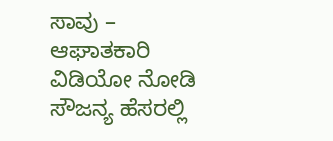ಸಾವು – ಆಘಾತಕಾರಿ ವಿಡಿಯೋ ನೋಡಿ
ಸೌಜನ್ಯ ಹೆಸರಲ್ಲಿ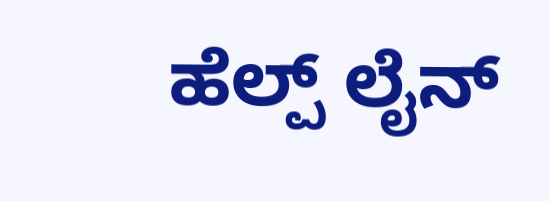ಹೆಲ್ಪ್ ಲೈನ್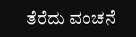ತೆರೆದು ವಂಚನೆ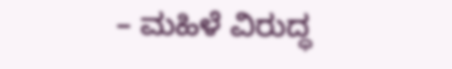– ಮಹಿಳೆ ವಿರುದ್ಧ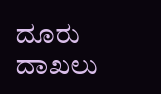ದೂರು ದಾಖಲು